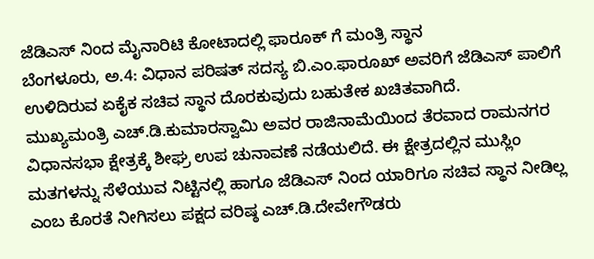ಜೆಡಿಎಸ್ ನಿಂದ ಮೈನಾರಿಟಿ ಕೋಟಾದಲ್ಲಿ ಫಾರೂಕ್ ಗೆ ಮಂತ್ರಿ ಸ್ಥಾನ
ಬೆಂಗಳೂರು, ಅ.4: ವಿಧಾನ ಪರಿಷತ್ ಸದಸ್ಯ ಬಿ.ಎಂ.ಫಾರೂಖ್ ಅವರಿಗೆ ಜೆಡಿಎಸ್ ಪಾಲಿಗೆ ಉಳಿದಿರುವ ಏಕೈಕ ಸಚಿವ ಸ್ಥಾನ ದೊರಕುವುದು ಬಹುತೇಕ ಖಚಿತವಾಗಿದೆ.
ಮುಖ್ಯಮಂತ್ರಿ ಎಚ್.ಡಿ.ಕುಮಾರಸ್ವಾಮಿ ಅವರ ರಾಜಿನಾಮೆಯಿಂದ ತೆರವಾದ ರಾಮನಗರ ವಿಧಾನಸಭಾ ಕ್ಷೇತ್ರಕ್ಕೆ ಶೀಘ್ರ ಉಪ ಚುನಾವಣೆ ನಡೆಯಲಿದೆ. ಈ ಕ್ಷೇತ್ರದಲ್ಲಿನ ಮುಸ್ಲಿಂ ಮತಗಳನ್ನು ಸೆಳೆಯುವ ನಿಟ್ಟಿನಲ್ಲಿ ಹಾಗೂ ಜೆಡಿಎಸ್ ನಿಂದ ಯಾರಿಗೂ ಸಚಿವ ಸ್ಥಾನ ನೀಡಿಲ್ಲ ಎಂಬ ಕೊರತೆ ನೀಗಿಸಲು ಪಕ್ಷದ ವರಿಷ್ಠ ಎಚ್.ಡಿ.ದೇವೇಗೌಡರು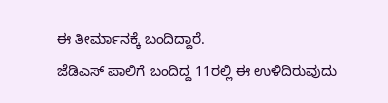ಈ ತೀರ್ಮಾನಕ್ಕೆ ಬಂದಿದ್ದಾರೆ.
ಜೆಡಿಎಸ್ ಪಾಲಿಗೆ ಬಂದಿದ್ದ 11ರಲ್ಲಿ ಈ ಉಳಿದಿರುವುದು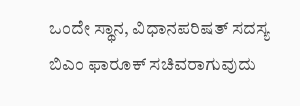ಒಂದೇ ಸ್ಥಾನ, ವಿಧಾನಪರಿಷತ್ ಸದಸ್ಯ ಬಿಎಂ ಫಾರೂಕ್ ಸಚಿವರಾಗುವುದು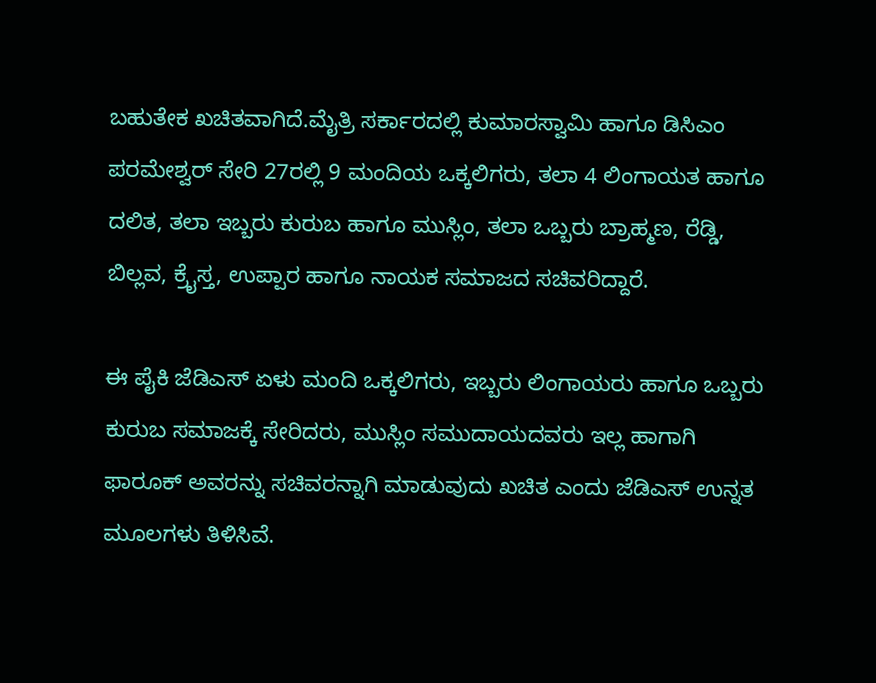ಬಹುತೇಕ ಖಚಿತವಾಗಿದೆ.ಮೈತ್ರಿ ಸರ್ಕಾರದಲ್ಲಿ ಕುಮಾರಸ್ವಾಮಿ ಹಾಗೂ ಡಿಸಿಎಂ ಪರಮೇಶ್ವರ್ ಸೇರಿ 27ರಲ್ಲಿ 9 ಮಂದಿಯ ಒಕ್ಕಲಿಗರು, ತಲಾ 4 ಲಿಂಗಾಯತ ಹಾಗೂ ದಲಿತ, ತಲಾ ಇಬ್ಬರು ಕುರುಬ ಹಾಗೂ ಮುಸ್ಲಿಂ, ತಲಾ ಒಬ್ಬರು ಬ್ರಾಹ್ಮಣ, ರೆಡ್ಡಿ, ಬಿಲ್ಲವ, ಕ್ರೈಸ್ತ, ಉಪ್ಪಾರ ಹಾಗೂ ನಾಯಕ ಸಮಾಜದ ಸಚಿವರಿದ್ದಾರೆ.

ಈ ಪೈಕಿ ಜೆಡಿಎಸ್ ಏಳು ಮಂದಿ ಒಕ್ಕಲಿಗರು, ಇಬ್ಬರು ಲಿಂಗಾಯರು ಹಾಗೂ ಒಬ್ಬರು ಕುರುಬ ಸಮಾಜಕ್ಕೆ ಸೇರಿದರು, ಮುಸ್ಲಿಂ ಸಮುದಾಯದವರು ಇಲ್ಲ ಹಾಗಾಗಿ ಫಾರೂಕ್ ಅವರನ್ನು ಸಚಿವರನ್ನಾಗಿ ಮಾಡುವುದು ಖಚಿತ ಎಂದು ಜೆಡಿಎಸ್ ಉನ್ನತ ಮೂಲಗಳು ತಿಳಿಸಿವೆ.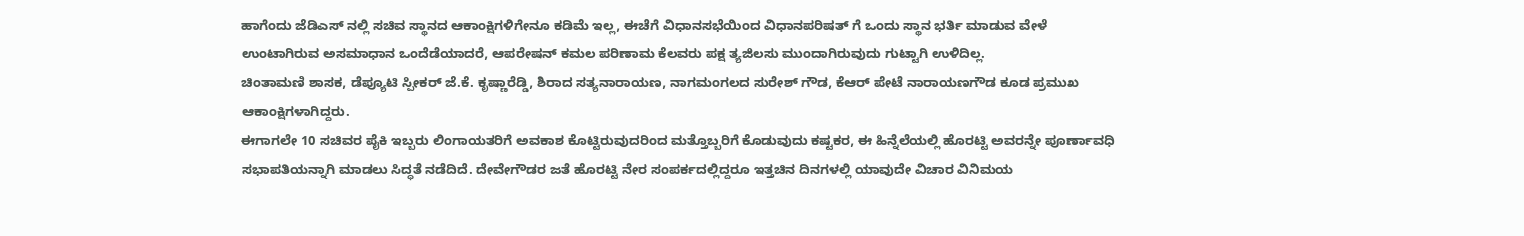ಹಾಗೆಂದು ಜೆಡಿಎಸ್ ನಲ್ಲಿ ಸಚಿವ ಸ್ಥಾನದ ಆಕಾಂಕ್ಷಿಗಳಿಗೇನೂ ಕಡಿಮೆ ಇಲ್ಲ, ಈಚೆಗೆ ವಿಧಾನಸಭೆಯಿಂದ ವಿಧಾನಪರಿಷತ್ ಗೆ ಒಂದು ಸ್ಥಾನ ಭರ್ತಿ ಮಾಡುವ ವೇಳೆ ಉಂಟಾಗಿರುವ ಅಸಮಾಧಾನ ಒಂದೆಡೆಯಾದರೆ, ಆಪರೇಷನ್ ಕಮಲ ಪರಿಣಾಮ ಕೆಲವರು ಪಕ್ಷ ತ್ಯಜಿಲಸು ಮುಂದಾಗಿರುವುದು ಗುಟ್ಟಾಗಿ ಉಳಿದಿಲ್ಲ.
ಚಿಂತಾಮಣಿ ಶಾಸಕ, ಡೆಪ್ಯೂಟಿ ಸ್ಪೀಕರ್ ಜೆ.ಕೆ. ಕೃಷ್ಣಾರೆಡ್ಡಿ, ಶಿರಾದ ಸತ್ಯನಾರಾಯಣ, ನಾಗಮಂಗಲದ ಸುರೇಶ್ ಗೌಡ, ಕೆಆರ್ ಪೇಟೆ ನಾರಾಯಣಗೌಡ ಕೂಡ ಪ್ರಮುಖ ಆಕಾಂಕ್ಷಿಗಳಾಗಿದ್ದರು.
ಈಗಾಗಲೇ 10 ಸಚಿವರ ಪೈಕಿ ಇಬ್ಬರು ಲಿಂಗಾಯತರಿಗೆ ಅವಕಾಶ ಕೊಟ್ಟಿರುವುದರಿಂದ ಮತ್ತೊಬ್ಬರಿಗೆ ಕೊಡುವುದು ಕಷ್ಟಕರ, ಈ ಹಿನ್ನೆಲೆಯಲ್ಲಿ ಹೊರಟ್ಟಿ ಅವರನ್ನೇ ಪೂರ್ಣಾವಧಿ ಸಭಾಪತಿಯನ್ನಾಗಿ ಮಾಡಲು ಸಿದ್ಧತೆ ನಡೆದಿದೆ. ದೇವೇಗೌಡರ ಜತೆ ಹೊರಟ್ಟಿ ನೇರ ಸಂಪರ್ಕದಲ್ಲಿದ್ದರೂ ಇತ್ತಚಿನ ದಿನಗಳಲ್ಲಿ ಯಾವುದೇ ವಿಚಾರ ವಿನಿಮಯ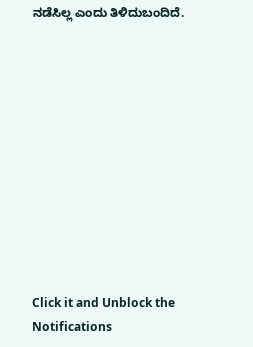ನಡೆಸಿಲ್ಲ ಎಂದು ತಿಳಿದುಬಂದಿದೆ.











Click it and Unblock the Notifications